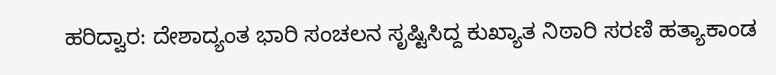ಹರಿದ್ವಾರ: ದೇಶಾದ್ಯಂತ ಭಾರಿ ಸಂಚಲನ ಸೃಷ್ಟಿಸಿದ್ದ ಕುಖ್ಯಾತ ನಿಠಾರಿ ಸರಣಿ ಹತ್ಯಾಕಾಂಡ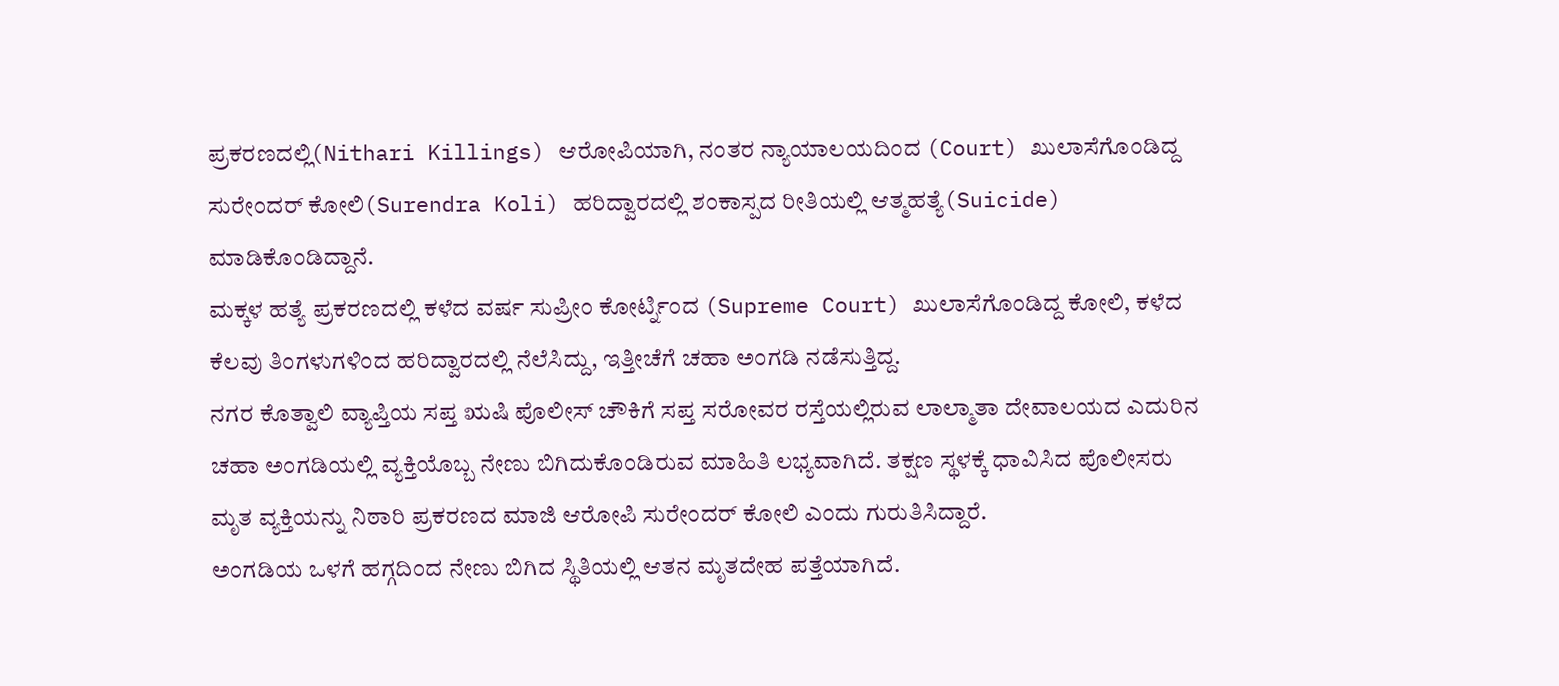ಪ್ರಕರಣದಲ್ಲಿ(Nithari Killings) ಆರೋಪಿಯಾಗಿ, ನಂತರ ನ್ಯಾಯಾಲಯದಿಂದ (Court) ಖುಲಾಸೆಗೊಂಡಿದ್ದ ಸುರೇಂದರ್ ಕೋಲಿ(Surendra Koli) ಹರಿದ್ವಾರದಲ್ಲಿ ಶಂಕಾಸ್ಪದ ರೀತಿಯಲ್ಲಿ ಆತ್ಮಹತ್ಯೆ(Suicide) ಮಾಡಿಕೊಂಡಿದ್ದಾನೆ.
ಮಕ್ಕಳ ಹತ್ಯೆ ಪ್ರಕರಣದಲ್ಲಿ ಕಳೆದ ವರ್ಷ ಸುಪ್ರೀಂ ಕೋರ್ಟ್ನಿಂದ (Supreme Court) ಖುಲಾಸೆಗೊಂಡಿದ್ದ ಕೋಲಿ, ಕಳೆದ ಕೆಲವು ತಿಂಗಳುಗಳಿಂದ ಹರಿದ್ವಾರದಲ್ಲಿ ನೆಲೆಸಿದ್ದು, ಇತ್ತೀಚೆಗೆ ಚಹಾ ಅಂಗಡಿ ನಡೆಸುತ್ತಿದ್ದ.
ನಗರ ಕೊತ್ವಾಲಿ ವ್ಯಾಪ್ತಿಯ ಸಪ್ತ ಋಷಿ ಪೊಲೀಸ್ ಚೌಕಿಗೆ ಸಪ್ತ ಸರೋವರ ರಸ್ತೆಯಲ್ಲಿರುವ ಲಾಲ್ಮಾತಾ ದೇವಾಲಯದ ಎದುರಿನ ಚಹಾ ಅಂಗಡಿಯಲ್ಲಿ ವ್ಯಕ್ತಿಯೊಬ್ಬ ನೇಣು ಬಿಗಿದುಕೊಂಡಿರುವ ಮಾಹಿತಿ ಲಭ್ಯವಾಗಿದೆ. ತಕ್ಷಣ ಸ್ಥಳಕ್ಕೆ ಧಾವಿಸಿದ ಪೊಲೀಸರು ಮೃತ ವ್ಯಕ್ತಿಯನ್ನು ನಿಠಾರಿ ಪ್ರಕರಣದ ಮಾಜಿ ಆರೋಪಿ ಸುರೇಂದರ್ ಕೋಲಿ ಎಂದು ಗುರುತಿಸಿದ್ದಾರೆ.
ಅಂಗಡಿಯ ಒಳಗೆ ಹಗ್ಗದಿಂದ ನೇಣು ಬಿಗಿದ ಸ್ಥಿತಿಯಲ್ಲಿ ಆತನ ಮೃತದೇಹ ಪತ್ತೆಯಾಗಿದೆ.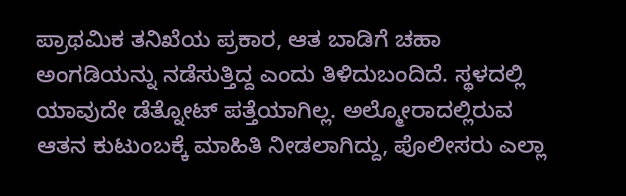ಪ್ರಾಥಮಿಕ ತನಿಖೆಯ ಪ್ರಕಾರ, ಆತ ಬಾಡಿಗೆ ಚಹಾ ಅಂಗಡಿಯನ್ನು ನಡೆಸುತ್ತಿದ್ದ ಎಂದು ತಿಳಿದುಬಂದಿದೆ. ಸ್ಥಳದಲ್ಲಿ ಯಾವುದೇ ಡೆತ್ನೋಟ್ ಪತ್ತೆಯಾಗಿಲ್ಲ. ಅಲ್ಮೋರಾದಲ್ಲಿರುವ ಆತನ ಕುಟುಂಬಕ್ಕೆ ಮಾಹಿತಿ ನೀಡಲಾಗಿದ್ದು, ಪೊಲೀಸರು ಎಲ್ಲಾ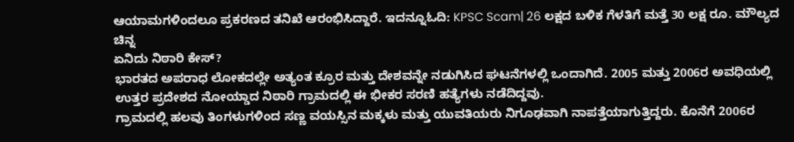ಆಯಾಮಗಳಿಂದಲೂ ಪ್ರಕರಣದ ತನಿಖೆ ಆರಂಭಿಸಿದ್ದಾರೆ. ಇದನ್ನೂಓದಿ: KPSC Scam| 26 ಲಕ್ಷದ ಬಳಿಕ ಗೆಳತಿಗೆ ಮತ್ತೆ 30 ಲಕ್ಷ ರೂ. ಮೌಲ್ಯದ ಚಿನ್ನ
ಏನಿದು ನಿಠಾರಿ ಕೇಸ್?
ಭಾರತದ ಅಪರಾಧ ಲೋಕದಲ್ಲೇ ಅತ್ಯಂತ ಕ್ರೂರ ಮತ್ತು ದೇಶವನ್ನೇ ನಡುಗಿಸಿದ ಘಟನೆಗಳಲ್ಲಿ ಒಂದಾಗಿದೆ. 2005 ಮತ್ತು 2006ರ ಅವಧಿಯಲ್ಲಿ ಉತ್ತರ ಪ್ರದೇಶದ ನೋಯ್ಡಾದ ನಿಠಾರಿ ಗ್ರಾಮದಲ್ಲಿ ಈ ಭೀಕರ ಸರಣಿ ಹತ್ಯೆಗಳು ನಡೆದಿದ್ದವು.
ಗ್ರಾಮದಲ್ಲಿ ಹಲವು ತಿಂಗಳುಗಳಿಂದ ಸಣ್ಣ ವಯಸ್ಸಿನ ಮಕ್ಕಳು ಮತ್ತು ಯುವತಿಯರು ನಿಗೂಢವಾಗಿ ನಾಪತ್ತೆಯಾಗುತ್ತಿದ್ದರು. ಕೊನೆಗೆ 2006ರ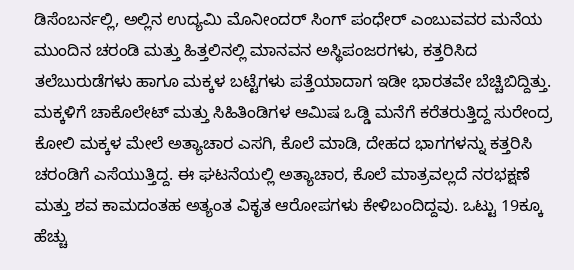ಡಿಸೆಂಬರ್ನಲ್ಲಿ, ಅಲ್ಲಿನ ಉದ್ಯಮಿ ಮೊನೀಂದರ್ ಸಿಂಗ್ ಪಂಧೇರ್ ಎಂಬುವವರ ಮನೆಯ ಮುಂದಿನ ಚರಂಡಿ ಮತ್ತು ಹಿತ್ತಲಿನಲ್ಲಿ ಮಾನವನ ಅಸ್ಥಿಪಂಜರಗಳು, ಕತ್ತರಿಸಿದ ತಲೆಬುರುಡೆಗಳು ಹಾಗೂ ಮಕ್ಕಳ ಬಟ್ಟೆಗಳು ಪತ್ತೆಯಾದಾಗ ಇಡೀ ಭಾರತವೇ ಬೆಚ್ಚಿಬಿದ್ದಿತ್ತು.
ಮಕ್ಕಳಿಗೆ ಚಾಕೊಲೇಟ್ ಮತ್ತು ಸಿಹಿತಿಂಡಿಗಳ ಆಮಿಷ ಒಡ್ಡಿ ಮನೆಗೆ ಕರೆತರುತ್ತಿದ್ದ ಸುರೇಂದ್ರ ಕೋಲಿ ಮಕ್ಕಳ ಮೇಲೆ ಅತ್ಯಾಚಾರ ಎಸಗಿ, ಕೊಲೆ ಮಾಡಿ, ದೇಹದ ಭಾಗಗಳನ್ನು ಕತ್ತರಿಸಿ ಚರಂಡಿಗೆ ಎಸೆಯುತ್ತಿದ್ದ. ಈ ಘಟನೆಯಲ್ಲಿ ಅತ್ಯಾಚಾರ, ಕೊಲೆ ಮಾತ್ರವಲ್ಲದೆ ನರಭಕ್ಷಣೆ ಮತ್ತು ಶವ ಕಾಮದಂತಹ ಅತ್ಯಂತ ವಿಕೃತ ಆರೋಪಗಳು ಕೇಳಿಬಂದಿದ್ದವು. ಒಟ್ಟು 19ಕ್ಕೂ ಹೆಚ್ಚು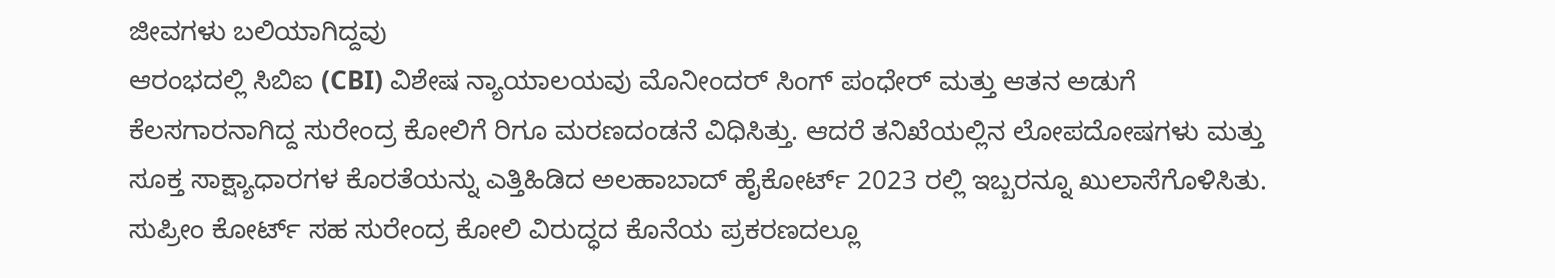ಜೀವಗಳು ಬಲಿಯಾಗಿದ್ದವು
ಆರಂಭದಲ್ಲಿ ಸಿಬಿಐ (CBI) ವಿಶೇಷ ನ್ಯಾಯಾಲಯವು ಮೊನೀಂದರ್ ಸಿಂಗ್ ಪಂಧೇರ್ ಮತ್ತು ಆತನ ಅಡುಗೆ ಕೆಲಸಗಾರನಾಗಿದ್ದ ಸುರೇಂದ್ರ ಕೋಲಿಗೆ ರಿಗೂ ಮರಣದಂಡನೆ ವಿಧಿಸಿತ್ತು. ಆದರೆ ತನಿಖೆಯಲ್ಲಿನ ಲೋಪದೋಷಗಳು ಮತ್ತು ಸೂಕ್ತ ಸಾಕ್ಷ್ಯಾಧಾರಗಳ ಕೊರತೆಯನ್ನು ಎತ್ತಿಹಿಡಿದ ಅಲಹಾಬಾದ್ ಹೈಕೋರ್ಟ್ 2023 ರಲ್ಲಿ ಇಬ್ಬರನ್ನೂ ಖುಲಾಸೆಗೊಳಿಸಿತು. ಸುಪ್ರೀಂ ಕೋರ್ಟ್ ಸಹ ಸುರೇಂದ್ರ ಕೋಲಿ ವಿರುದ್ಧದ ಕೊನೆಯ ಪ್ರಕರಣದಲ್ಲೂ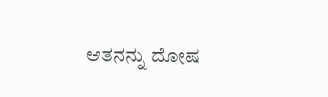ಆತನನ್ನು ದೋಷ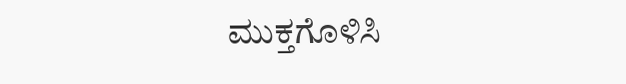ಮುಕ್ತಗೊಳಿಸಿ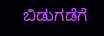ಬಿಡುಗಡೆಗೆ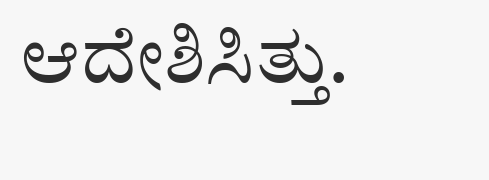ಆದೇಶಿಸಿತ್ತು.